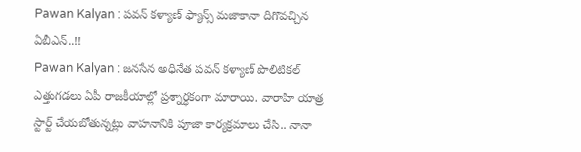Pawan Kalyan : పవన్ కళ్యాణ్ ఫ్యాన్స్ మజాకానా దిగొవచ్చిన ఏబీఎన్..!!
Pawan Kalyan : జనసేన అధినేత పవన్ కళ్యాణ్ పొలిటికల్ ఎత్తుగడలు ఏపీ రాజకీయాల్లో ప్రశ్నార్ధకంగా మారాయి. వారాహి యాత్ర స్టార్ట్ చేయబోతున్నట్లు వాహనానికి పూజా కార్యక్రమాలు చేసి.. నానా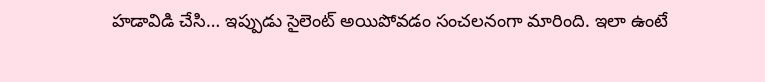హడావిడి చేసి… ఇప్పుడు సైలెంట్ అయిపోవడం సంచలనంగా మారింది. ఇలా ఉంటే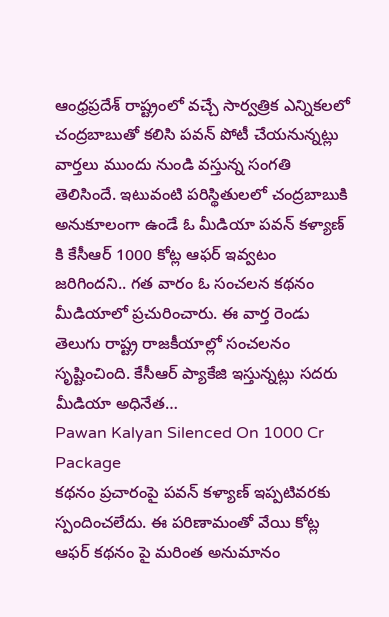ఆంధ్రప్రదేశ్ రాష్ట్రంలో వచ్చే సార్వత్రిక ఎన్నికలలో చంద్రబాబుతో కలిసి పవన్ పోటీ చేయనున్నట్లు వార్తలు ముందు నుండి వస్తున్న సంగతి తెలిసిందే. ఇటువంటి పరిస్థితులలో చంద్రబాబుకి అనుకూలంగా ఉండే ఓ మీడియా పవన్ కళ్యాణ్ కి కేసీఆర్ 1000 కోట్ల ఆఫర్ ఇవ్వటం జరిగిందని.. గత వారం ఓ సంచలన కథనం మీడియాలో ప్రచురించారు. ఈ వార్త రెండు తెలుగు రాష్ట్ర రాజకీయాల్లో సంచలనం సృష్టించింది. కేసీఆర్ ప్యాకేజి ఇస్తున్నట్లు సదరు మీడియా అధినేత…
Pawan Kalyan Silenced On 1000 Cr Package
కథనం ప్రచారంపై పవన్ కళ్యాణ్ ఇప్పటివరకు స్పందించలేదు. ఈ పరిణామంతో వేయి కోట్ల ఆఫర్ కథనం పై మరింత అనుమానం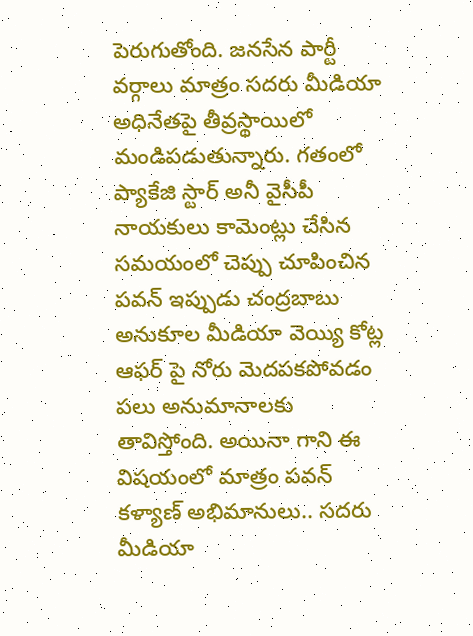పెరుగుతోంది. జనసేన పార్టీ వర్గాలు మాత్రం సదరు మీడియా అధినేతపై తీవ్రస్థాయిలో మండిపడుతున్నారు. గతంలో ప్యాకేజి స్టార్ అనీ వైసీపీ నాయకులు కామెంట్లు చేసిన సమయంలో చెప్పు చూపించిన పవన్ ఇప్పుడు చంద్రబాబు అనుకూల మీడియా వెయ్యి కోట్ల ఆఫర్ పై నోరు మెదపకపోవడం పలు అనుమానాలకు తావిస్తోంది. అయినా గాని ఈ విషయంలో మాత్రం పవన్ కళ్యాణ్ అభిమానులు.. సదరు మీడియా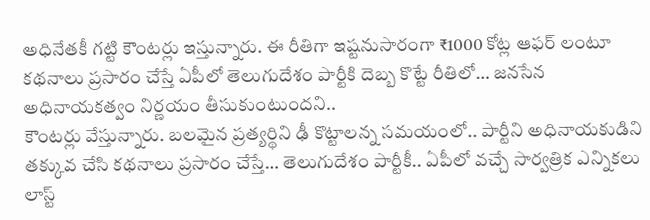అధినేతకీ గట్టి కౌంటర్లు ఇస్తున్నారు. ఈ రీతిగా ఇష్టనుసారంగా ₹1000 కోట్ల ఆఫర్ లంటూ కథనాలు ప్రసారం చేస్తే ఏపీలో తెలుగుదేశం పార్టీకి దెబ్బ కొట్టే రీతిలో… జనసేన అధినాయకత్వం నిర్ణయం తీసుకుంటుందని..
కౌంటర్లు వేస్తున్నారు. బలమైన ప్రత్యర్థిని ఢీ కొట్టాలన్న సమయంలో.. పార్టీని అధినాయకుడిని తక్కువ చేసి కథనాలు ప్రసారం చేస్తే… తెలుగుదేశం పార్టీకీ.. ఏపీలో వచ్చే సార్వత్రిక ఎన్నికలు లాస్ట్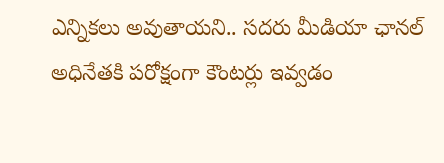ఎన్నికలు అవుతాయని.. సదరు మీడియా ఛానల్ అధినేతకి పరోక్షంగా కౌంటర్లు ఇవ్వడం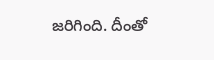జరిగింది. దీంతో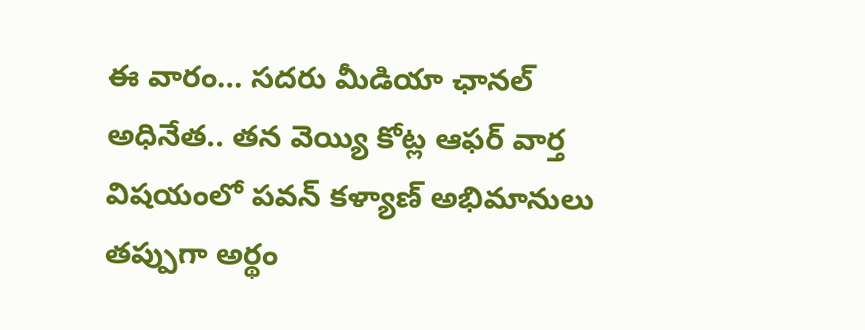ఈ వారం… సదరు మీడియా ఛానల్ అధినేత.. తన వెయ్యి కోట్ల ఆఫర్ వార్త విషయంలో పవన్ కళ్యాణ్ అభిమానులు తప్పుగా అర్థం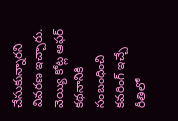చేసుకున్నారని వివరణ ఇచ్చారు. వెయ్యి కోట్ల ఆఫర్ కథనానికి సంబంధించి కవరింగ్ ఇచ్చే రీతిలో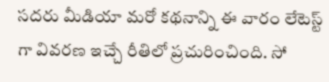సదరు మీడియా మరో కథనాన్ని ఈ వారం లేటెస్ట్ గా వివరణ ఇచ్చే రీతిలో ప్రచురించింది. సో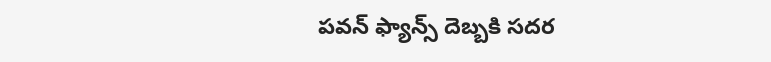పవన్ ఫ్యాన్స్ దెబ్బకి సదర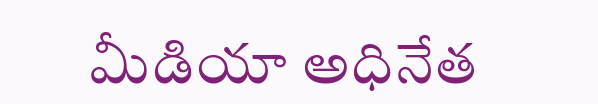మీడియా అధినేత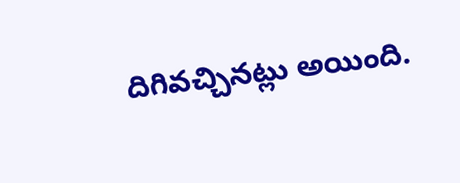దిగివచ్చినట్లు అయింది.